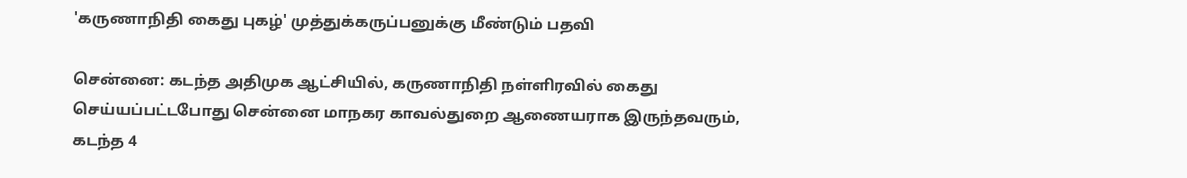'கருணாநிதி கைது புகழ்' முத்துக்கருப்பனுக்கு மீண்டும் பதவி

சென்னை: கடந்த அதிமுக ஆட்சியில், கருணாநிதி நள்ளிரவில் கைது செய்யப்பட்டபோது சென்னை மாநகர காவல்துறை ஆணையராக இருந்தவரும், கடந்த 4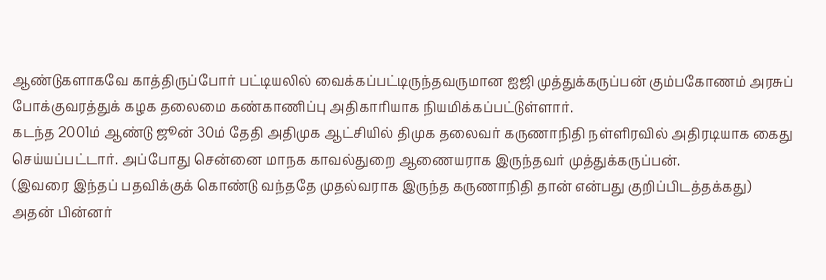ஆண்டுகளாகவே காத்திருப்போர் பட்டியலில் வைக்கப்பட்டிருந்தவருமான ஐஜி முத்துக்கருப்பன் கும்பகோணம் அரசுப் போக்குவரத்துக் கழக தலைமை கண்காணிப்பு அதிகாரியாக நியமிக்கப்பட்டுள்ளார்.
கடந்த 2001ம் ஆண்டு ஜூன் 30ம் தேதி அதிமுக ஆட்சியில் திமுக தலைவர் கருணாநிதி நள்ளிரவில் அதிரடியாக கைது செய்யப்பட்டார். அப்போது சென்னை மாநக காவல்துறை ஆணையராக இருந்தவர் முத்துக்கருப்பன்.
(இவரை இந்தப் பதவிக்குக் கொண்டு வந்ததே முதல்வராக இருந்த கருணாநிதி தான் என்பது குறிப்பிடத்தக்கது)
அதன் பின்னர்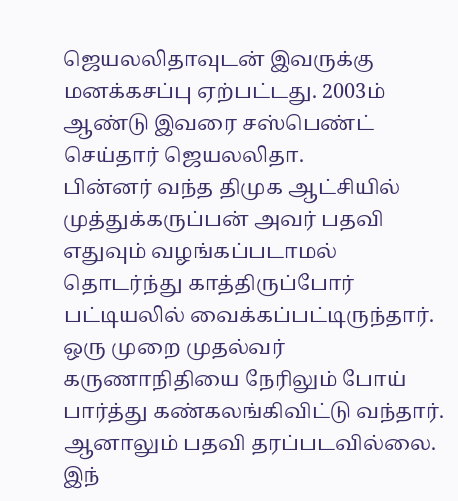ஜெயலலிதாவுடன் இவருக்கு மனக்கசப்பு ஏற்பட்டது. 2003ம் ஆண்டு இவரை சஸ்பெண்ட் செய்தார் ஜெயலலிதா.
பின்னர் வந்த திமுக ஆட்சியில் முத்துக்கருப்பன் அவர் பதவி எதுவும் வழங்கப்படாமல் தொடர்ந்து காத்திருப்போர் பட்டியலில் வைக்கப்பட்டிருந்தார்.
ஒரு முறை முதல்வர் கருணாநிதியை நேரிலும் போய் பார்த்து கண்கலங்கிவிட்டு வந்தார். ஆனாலும் பதவி தரப்படவில்லை.
இந்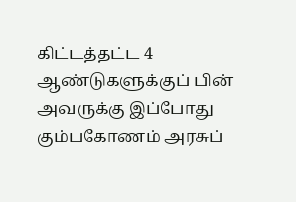கிட்டத்தட்ட 4 ஆண்டுகளுக்குப் பின் அவருக்கு இப்போது கும்பகோணம் அரசுப்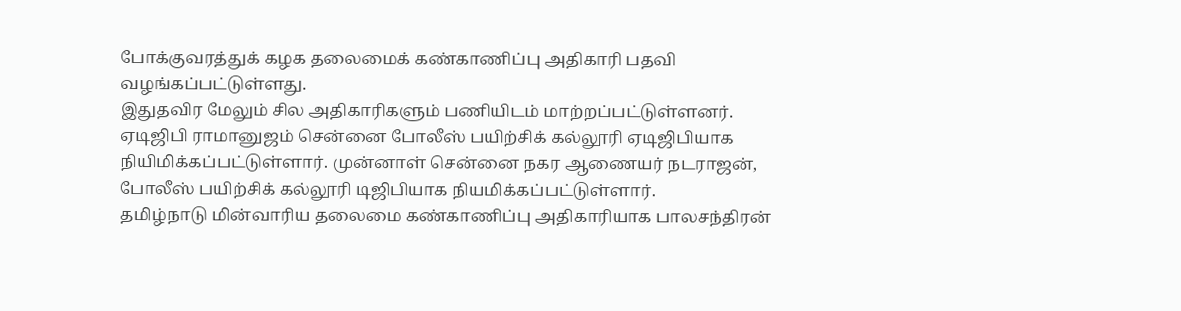போக்குவரத்துக் கழக தலைமைக் கண்காணிப்பு அதிகாரி பதவி வழங்கப்பட்டுள்ளது.
இதுதவிர மேலும் சில அதிகாரிகளும் பணியிடம் மாற்றப்பட்டுள்ளனர்.
ஏடிஜிபி ராமானுஜம் சென்னை போலீஸ் பயிற்சிக் கல்லூரி ஏடிஜிபியாக நியிமிக்கப்பட்டுள்ளார். முன்னாள் சென்னை நகர ஆணையர் நடராஜன், போலீஸ் பயிற்சிக் கல்லூரி டிஜிபியாக நியமிக்கப்பட்டுள்ளார்.
தமிழ்நாடு மின்வாரிய தலைமை கண்காணிப்பு அதிகாரியாக பாலசந்திரன்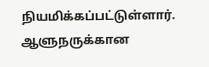நியமிக்கப்பட்டுள்ளார்.
ஆளுநருக்கான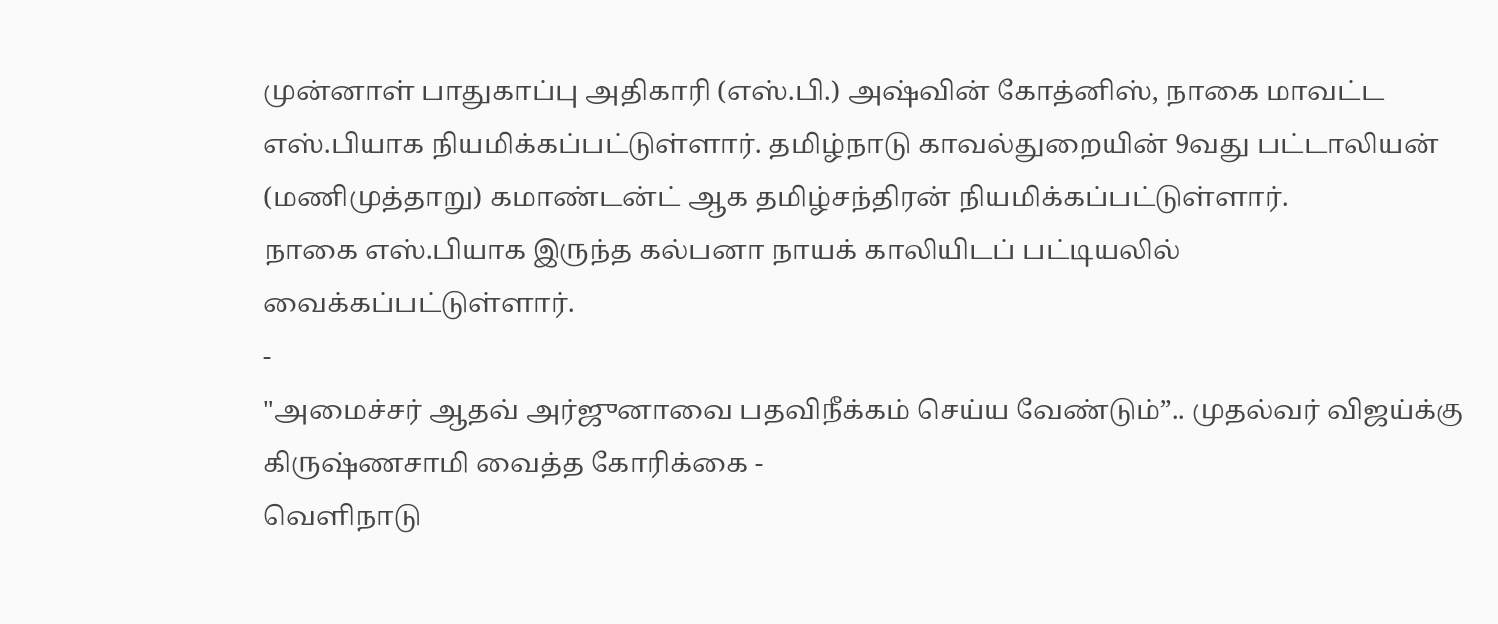முன்னாள் பாதுகாப்பு அதிகாரி (எஸ்.பி.) அஷ்வின் கோத்னிஸ், நாகை மாவட்ட எஸ்.பியாக நியமிக்கப்பட்டுள்ளார். தமிழ்நாடு காவல்துறையின் 9வது பட்டாலியன் (மணிமுத்தாறு) கமாண்டன்ட் ஆக தமிழ்சந்திரன் நியமிக்கப்பட்டுள்ளார்.
நாகை எஸ்.பியாக இருந்த கல்பனா நாயக் காலியிடப் பட்டியலில் வைக்கப்பட்டுள்ளார்.
-
"அமைச்சர் ஆதவ் அர்ஜுனாவை பதவிநீக்கம் செய்ய வேண்டும்”.. முதல்வர் விஜய்க்கு கிருஷ்ணசாமி வைத்த கோரிக்கை -
வெளிநாடு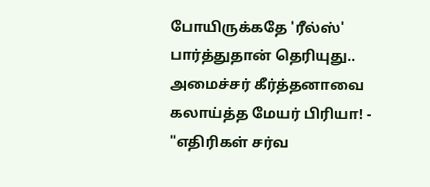போயிருக்கதே 'ரீல்ஸ்' பார்த்துதான் தெரியுது.. அமைச்சர் கீர்த்தனாவை கலாய்த்த மேயர் பிரியா! -
"எதிரிகள் சர்வ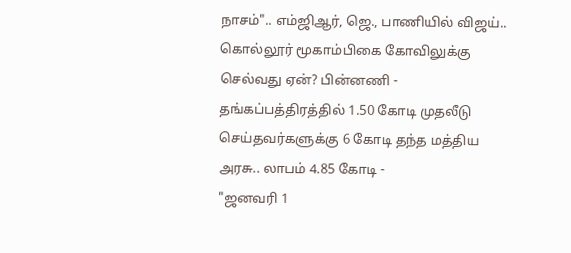நாசம்".. எம்ஜிஆர், ஜெ., பாணியில் விஜய்.. கொல்லூர் மூகாம்பிகை கோவிலுக்கு செல்வது ஏன்? பின்னணி -
தங்கப்பத்திரத்தில் 1.50 கோடி முதலீடு செய்தவர்களுக்கு 6 கோடி தந்த மத்திய அரசு.. லாபம் 4.85 கோடி -
"ஜனவரி 1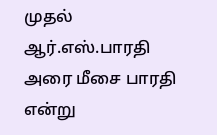முதல் ஆர்.எஸ்.பாரதி அரை மீசை பாரதி என்று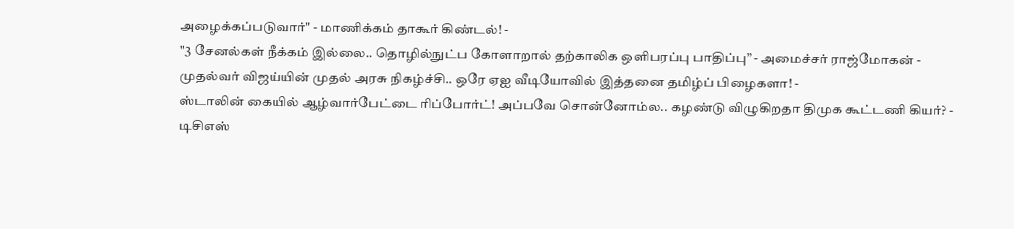அழைக்கப்படுவார்" - மாணிக்கம் தாகூர் கிண்டல்! -
"3 சேனல்கள் நீக்கம் இல்லை.. தொழில்நுட்ப கோளாறால் தற்காலிக ஒளிபரப்பு பாதிப்பு” - அமைச்சர் ராஜ்மோகன் -
முதல்வர் விஜய்யின் முதல் அரசு நிகழ்ச்சி.. ஒரே ஏஐ வீடியோவில் இத்தனை தமிழ்ப் பிழைகளா! -
ஸ்டாலின் கையில் ஆழ்வார்பேட்டை ரிப்போர்ட்! அப்பவே சொன்னோம்ல.. கழண்டு விழுகிறதா திமுக கூட்டணி கியர்? -
டிசிஎஸ்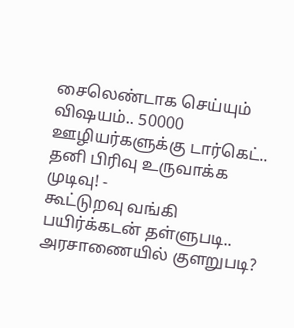சைலெண்டாக செய்யும் விஷயம்.. 50000 ஊழியர்களுக்கு டார்கெட்.. தனி பிரிவு உருவாக்க முடிவு! -
கூட்டுறவு வங்கி பயிர்க்கடன் தள்ளுபடி.. அரசாணையில் குளறுபடி?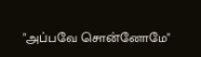"அப்பவே சொன்னோமே"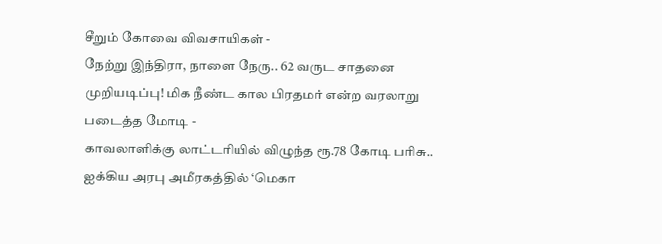சீறும் கோவை விவசாயிகள் -
நேற்று இந்திரா, நாளை நேரு.. 62 வருட சாதனை முறியடிப்பு! மிக நீண்ட கால பிரதமர் என்ற வரலாறு படைத்த மோடி -
காவலாளிக்கு லாட்டரியில் விழுந்த ரூ.78 கோடி பரிசு.. ஐக்கிய அரபு அமீரகத்தில் ‘மெகா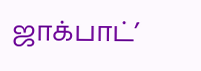ஜாக்பாட்’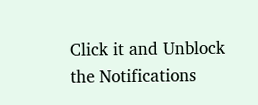Click it and Unblock the Notifications